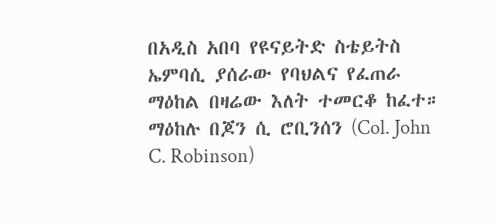በአዲስ አበባ የዩናይትድ ስቴይትስ ኤምባሲ ያሰራው የባህልና የፈጠራ ማዕከል በዛሬው እለት ተመርቆ ከፈተ። ማዕከሉ በጆን ሲ ሮቢንሰን (Col. John C. Robinson)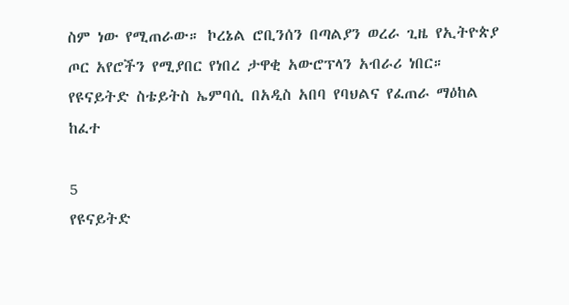ስም ነው የሚጠራው። ኮረኔል ሮቢንሰን በጣልያን ወረራ ጊዜ የኢትዮጵያ ጦር አየሮችን የሚያበር የነበረ ታዋቂ አውሮፕላን አብራሪ ነበር።
የዩናይትድ ስቴይትስ ኤምባሲ በአዲስ አበባ የባህልና የፈጠራ ማዕከል ከፈተ

5
የዩናይትድ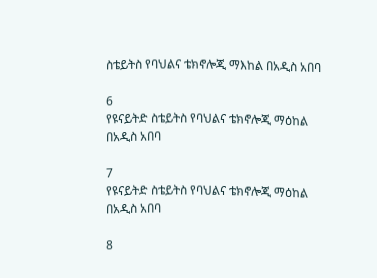ስቴይትስ የባህልና ቴክኖሎጂ ማእከል በአዲስ አበባ

6
የዩናይትድ ስቴይትስ የባህልና ቴክኖሎጂ ማዕከል በአዲስ አበባ

7
የዩናይትድ ስቴይትስ የባህልና ቴክኖሎጂ ማዕከል በአዲስ አበባ

8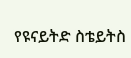የዩናይትድ ስቴይትስ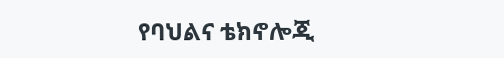የባህልና ቴክኖሎጂ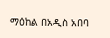ማዕከል በአዲስ አበባ